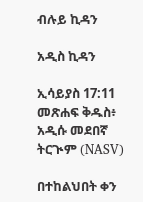ብሉይ ኪዳን

አዲስ ኪዳን

ኢሳይያስ 17:11 መጽሐፍ ቅዱስ፥ አዲሱ መደበኛ ትርጒም (NASV)

በተከልህበት ቀን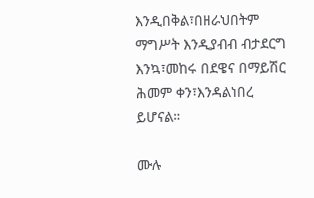እንዲበቅል፣በዘራህበትም ማግሥት እንዲያብብ ብታደርግ እንኳ፣መከሩ በደዌና በማይሽር ሕመም ቀን፣እንዳልነበረ ይሆናል።

ሙሉ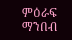ምዕራፍ ማንበብ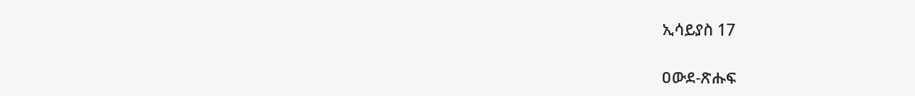ኢሳይያስ 17

ዐውደ-ጽሑፍ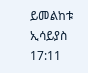ይመልከቱ ኢሳይያስ 17:11